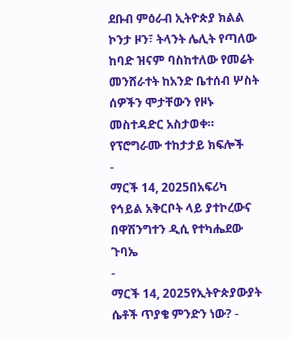ደቡብ ምዕራብ ኢትዮጵያ ክልል ኮንታ ዞን፣ ትላንት ሌሊት የጣለው ከባድ ዝናም ባስከተለው የመሬት መንሸራተት ከአንድ ቤተሰብ ሦስት ሰዎችን ሞታቸውን የዞኑ መስተዳድር አስታወቀ።
የፕሮግራሙ ተከታታይ ክፍሎች
-
ማርች 14, 2025በአፍሪካ የኅይል አቅርቦት ላይ ያተኮረውና በዋሽንግተን ዲሲ የተካሔደው ጉባኤ
-
ማርች 14, 2025የኢትዮጵያውያት ሴቶች ጥያቄ ምንድን ነው? -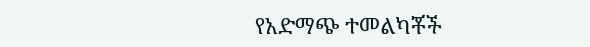የአድማጭ ተመልካቾች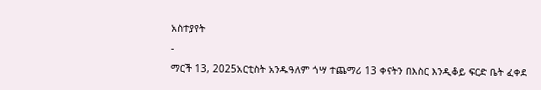አስተያየት
-
ማርች 13, 2025አርቲስት አንዱዓለም ጎሣ ተጨማሪ 13 ቀናትን በእስር እንዲቆይ ፍርድ ቤት ፈቀደ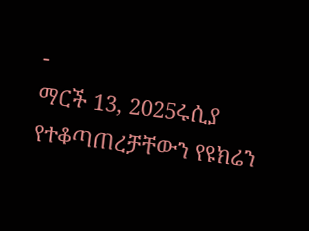-
ማርች 13, 2025ሩሲያ የተቆጣጠረቻቸውን የዩክሬን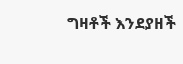ግዛቶች እንደያዘች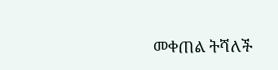መቀጠል ትሻለች